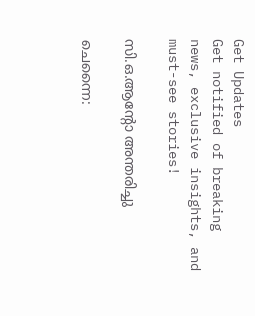Get Updates
Get notified of breaking news, exclusive insights, and must-see stories!

സി.ഒ.ആന്റോ അന്തരിച്ചു

ചെന്നൈ: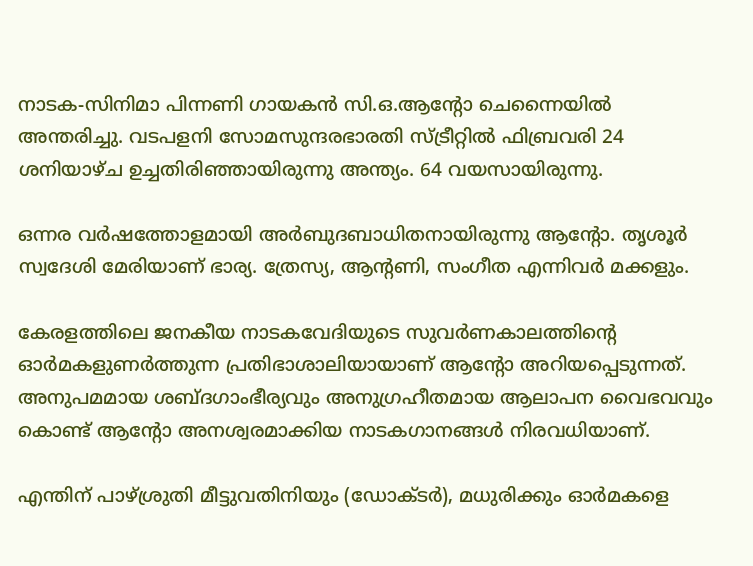നാടക-സിനിമാ പിന്നണി ഗായകന്‍ സി.ഒ.ആന്റോ ചെന്നൈയില്‍ അന്തരിച്ചു. വടപളനി സോമസുന്ദരഭാരതി സ്ട്രീറ്റില്‍ ഫിബ്രവരി 24 ശനിയാഴ്ച ഉച്ചതിരിഞ്ഞായിരുന്നു അന്ത്യം. 64 വയസായിരുന്നു.

ഒന്നര വര്‍ഷത്തോളമായി അര്‍ബുദബാധിതനായിരുന്നു ആന്റോ. തൃശൂര്‍ സ്വദേശി മേരിയാണ് ഭാര്യ. ത്രേസ്യ, ആന്റണി, സംഗീത എന്നിവര്‍ മക്കളും.

കേരളത്തിലെ ജനകീയ നാടകവേദിയുടെ സുവര്‍ണകാലത്തിന്റെ ഓര്‍മകളുണര്‍ത്തുന്ന പ്രതിഭാശാലിയായാണ് ആന്റോ അറിയപ്പെടുന്നത്. അനുപമമായ ശബ്ദഗാംഭീര്യവും അനുഗ്രഹീതമായ ആലാപന വൈഭവവും കൊണ്ട് ആന്റോ അനശ്വരമാക്കിയ നാടകഗാനങ്ങള്‍ നിരവധിയാണ്.

എന്തിന് പാഴ്ശ്രുതി മീട്ടുവതിനിയും (ഡോക്ടര്‍), മധുരിക്കും ഓര്‍മകളെ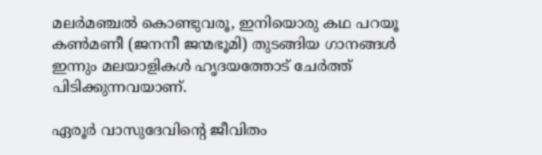മലര്‍മഞ്ചല്‍ കൊണ്ടുവരൂ, ഇനിയൊരു കഥ പറയൂ കണ്‍മണീ (ജനനീ ജന്മഭൂമി) തുടങ്ങിയ ഗാനങ്ങള്‍ ഇന്നും മലയാളികള്‍ ഹൃദയത്തോട് ചേര്‍ത്ത് പിടിക്കുന്നവയാണ്.

ഏരൂര്‍ വാസുദേവിന്റെ ജീവിതം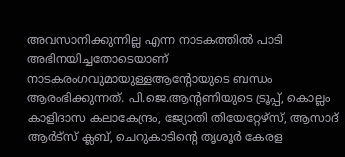അവസാനിക്കുന്നില്ല എന്ന നാടകത്തില്‍ പാടി അഭിനയിച്ചതോടെയാണ് നാടകരംഗവുമായുള്ളആന്റോയുടെ ബന്ധം ആരംഭിക്കുന്നത്. പി.ജെ.ആന്റണിയുടെ ട്രൂപ്പ്, കൊല്ലം കാളിദാസ കലാകേന്ദ്രം, ജ്യോതി തിയേറ്റേഴ്സ്, ആസാദ് ആര്‍ട്സ് ക്ലബ്, ചെറുകാടിന്റെ തൃശൂര്‍ കേരള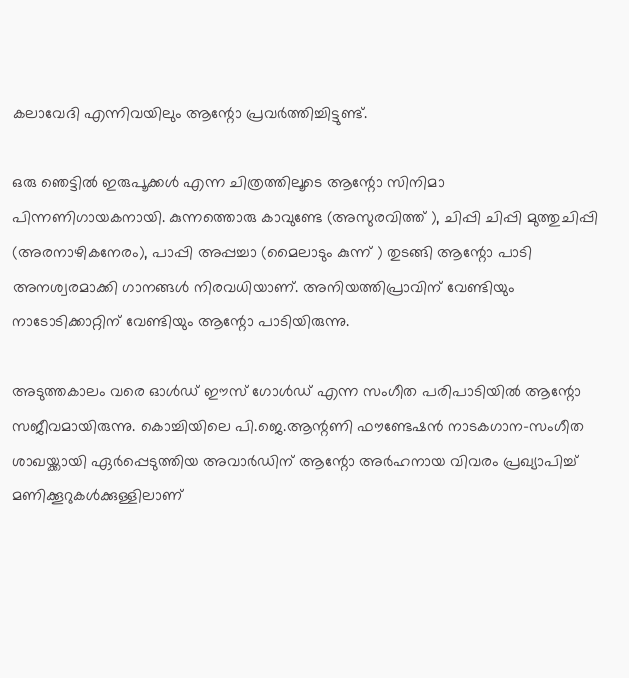കലാവേദി എന്നിവയിലും ആന്റോ പ്രവര്‍ത്തിച്ചിട്ടുണ്ട്.

ഒരു ഞെട്ടില്‍ ഇരുപൂക്കള്‍ എന്ന ചിത്രത്തിലൂടെ ആന്റോ സിനിമാ പിന്നണിഗായകനായി. കുന്നത്തൊരു കാവുണ്ടേ (അസുരവിത്ത് ), ചിപ്പി ചിപ്പി മുത്തുചിപ്പി (അരനാഴികനേരം), പാപ്പി അപ്പച്ചാ (മൈലാടും കുന്ന് ) തുടങ്ങി ആന്റോ പാടി അനശ്വരമാക്കി ഗാനങ്ങള്‍ നിരവധിയാണ്. അനിയത്തിപ്രാവിന് വേണ്ടിയും നാടോടിക്കാറ്റിന് വേണ്ടിയും ആന്റോ പാടിയിരുന്നു.

അടുത്തകാലം വരെ ഓള്‍ഡ് ഈസ് ഗോള്‍ഡ് എന്ന സംഗീത പരിപാടിയില്‍ ആന്റോ സജീവമായിരുന്നു. കൊച്ചിയിലെ പി.ജെ.ആന്റണി ഫൗണ്ടേഷന്‍ നാടകഗാന-സംഗീത ശാഖയ്ക്കായി ഏര്‍പ്പെടുത്തിയ അവാര്‍ഡിന് ആന്റോ അര്‍ഹനായ വിവരം പ്രഖ്യാപിച്ച് മണിക്കൂറുകള്‍ക്കുള്ളിലാണ്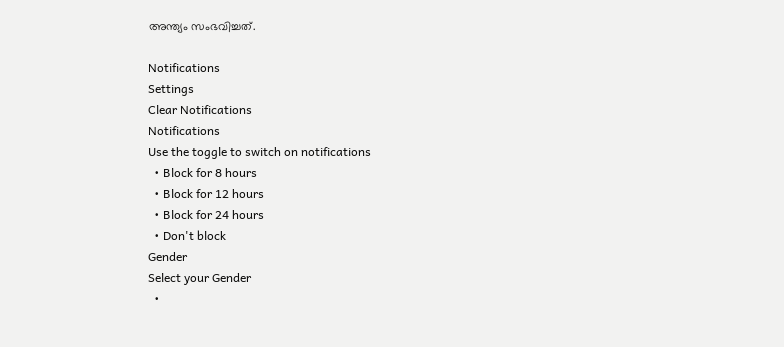അന്ത്യം സംഭവിച്ചത്.

Notifications
Settings
Clear Notifications
Notifications
Use the toggle to switch on notifications
  • Block for 8 hours
  • Block for 12 hours
  • Block for 24 hours
  • Don't block
Gender
Select your Gender
  •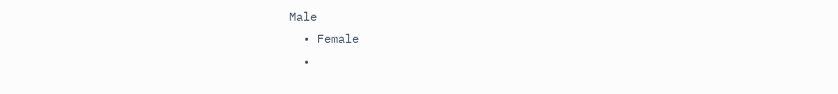Male
  • Female
  •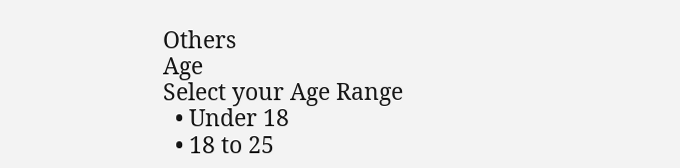Others
Age
Select your Age Range
  • Under 18
  • 18 to 25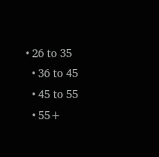• 26 to 35
  • 36 to 45
  • 45 to 55
  • 55+